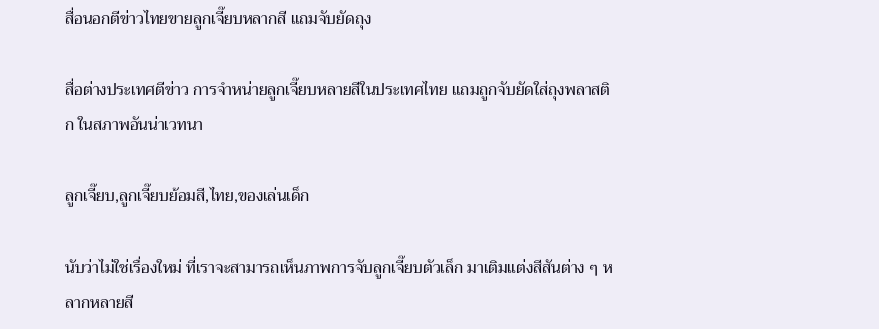สื่อนอกตีข่าวไทยขายลูกเจี๊ยบหลากสี แถมจับยัดถุง

สื่อต่างประเทศตีข่าว การจำหน่ายลูกเจี๊ยบหลายสีในประเทศไทย แถมถูกจับยัดใส่ถุงพลาสติก ในสภาพอันน่าเวทนา

ลูกเจี๊ยบ,ลูกเจี๊ยบย้อมสี,ไทย,ของเล่นเด็ก

นับว่าไม่ใช่เรื่องใหม่ ที่เราจะสามารถเห็นภาพการจับลูกเจี๊ยบตัวเล็ก มาเติมแต่งสีสันต่าง ๆ หลากหลายสี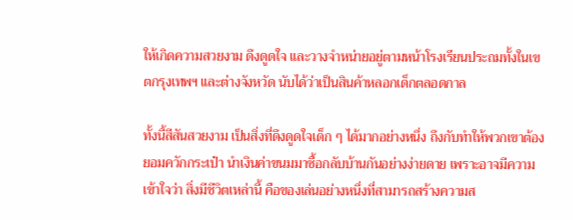ให้เกิดความสวยงาม ดึงดูดใจ และวางจำหน่ายอยู่ตามหน้าโรงเรียนประถมทั้งในเขตกรุงเทพฯ และต่างจังหวัด นับได้ว่าเป็นสินค้าหลอกเด็กตลอดกาล

ทั้งนี้สีสันสวยงาม เป็นสิ่งที่ดึงดูดใจเด็ก ๆ ได้มากอย่างหนึ่ง ถึงกับทำให้พวกเขาต้องยอมควักกระเป๋า นำเงินค่าขนมมาซื้อกลับบ้านกันอย่างง่ายดาย เพราะอาจมีความเข้าใจว่า สิ่งมีชีวิตเหล่านี้ คือของเล่นอย่างหนึ่งที่สามารถสร้างความส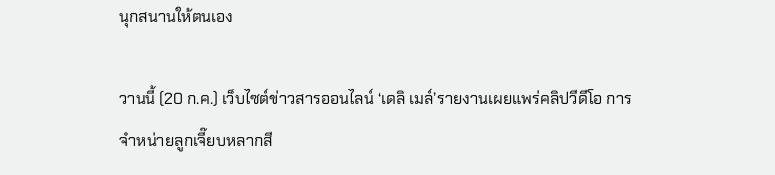นุกสนานให้ตนเอง

วานนี้ (20 ก.ค.) เว็บไซต์ข่าวสารออนไลน์ ‘เดลิ เมล์’รายงานเผยแพร่คลิปวีดีโอ การจำหน่ายลูกเจี๊ยบหลากสี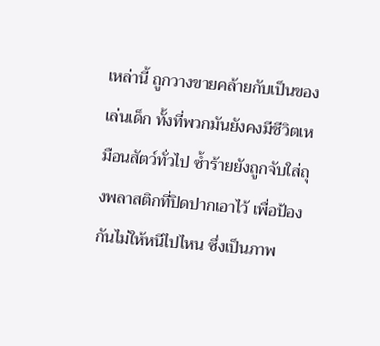เหล่านี้ ถูกวางขายคล้ายกับเป็นของเล่นเด็ก ทั้งที่พวกมันยังคงมีชีวิตเหมือนสัตว์ทั่วไป ซ้ำร้ายยังถูกจับใส่ถุงพลาสติกที่ปิดปากเอาไว้ เพื่อป้องกันไม่ให้หนีไปไหน ซึ่งเป็นภาพ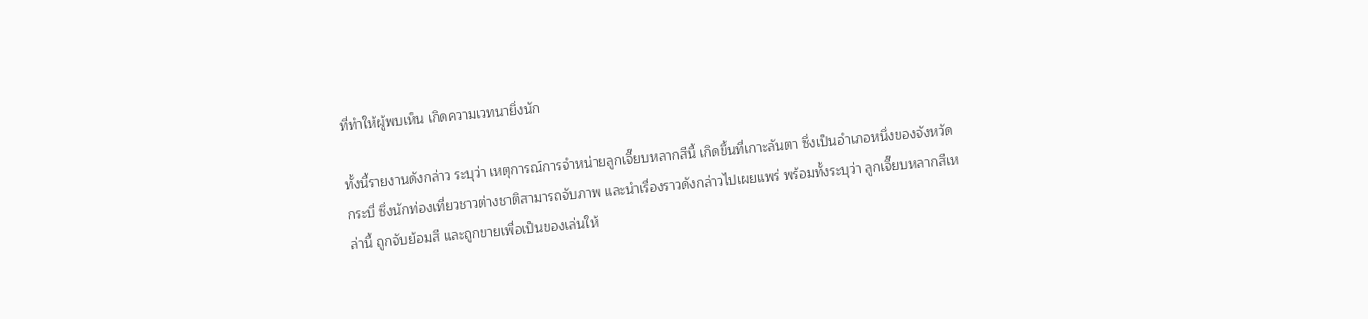ที่ทำให้ผู้พบเห็น เกิดความเวทนายิ่งนัก

ทั้งนี้รายงานดังกล่าว ระบุว่า เหตุการณ์การจำหน่ายลูกเจี๊ยบหลากสีนี้ เกิดขึ้นที่เกาะลันตา ซึ่งเป็นอำเภอหนึ่งของจังหวัดกระบี่ ซึ่งนักท่องเที่ยวชาวต่างชาติสามารถจับภาพ และนำเรื่องราวดังกล่าวไปเผยแพร่ พร้อมทั้งระบุว่า ลูกเจี๊ยบหลากสีเหล่านี้ ถูกจับย้อมสี และถูกขายเพื่อเป็นของเล่นให้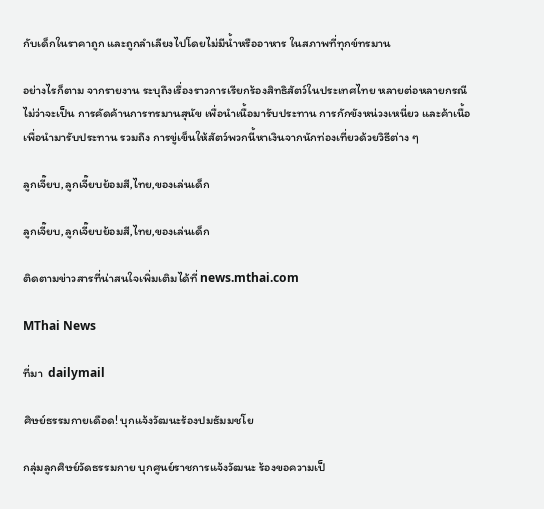กับเด็กในราคาถูก และถูกลำเลียงไปโดยไม่มีน้ำหรืออาหาร ในสภาพที่ทุกข์ทรมาน

อย่างไรก็ตาม จากรายงาน ระบุถึงเรื่องราวการเรียกร้องสิทธิสัตว์ในประเทศไทย หลายต่อหลายกรณี ไม่ว่าจะเป็น การคัดค้านการทรมานสุนัข เพื่อนำเนื้อมารับประทาน การกักขังหน่วงเหนี่ยว และค้าเนื้อเพื่อนำมารับประทาน รวมถึง การขู่เข็นให้สัตว์พวกนี้หาเงินจากนักท่องเที่ยวด้วยวิธีต่าง ๆ

ลูกเจี๊ยบ,ลูกเจี๊ยบย้อมสี,ไทย,ของเล่นเด็ก

ลูกเจี๊ยบ,ลูกเจี๊ยบย้อมสี,ไทย,ของเล่นเด็ก

ติดตามข่าวสารที่น่าสนใจเพิ่มเติมได้ที่ news.mthai.com

MThai News

ที่มา  dailymail

ศิษย์ธรรมกายเดือด! บุกแจ้งวัฒนะร้องปมธัมมชโย

กลุ่มลูกศิษย์วัดธรรมกาย บุกศูนย์ราชการแจ้งวัฒนะ ร้องขอความเป็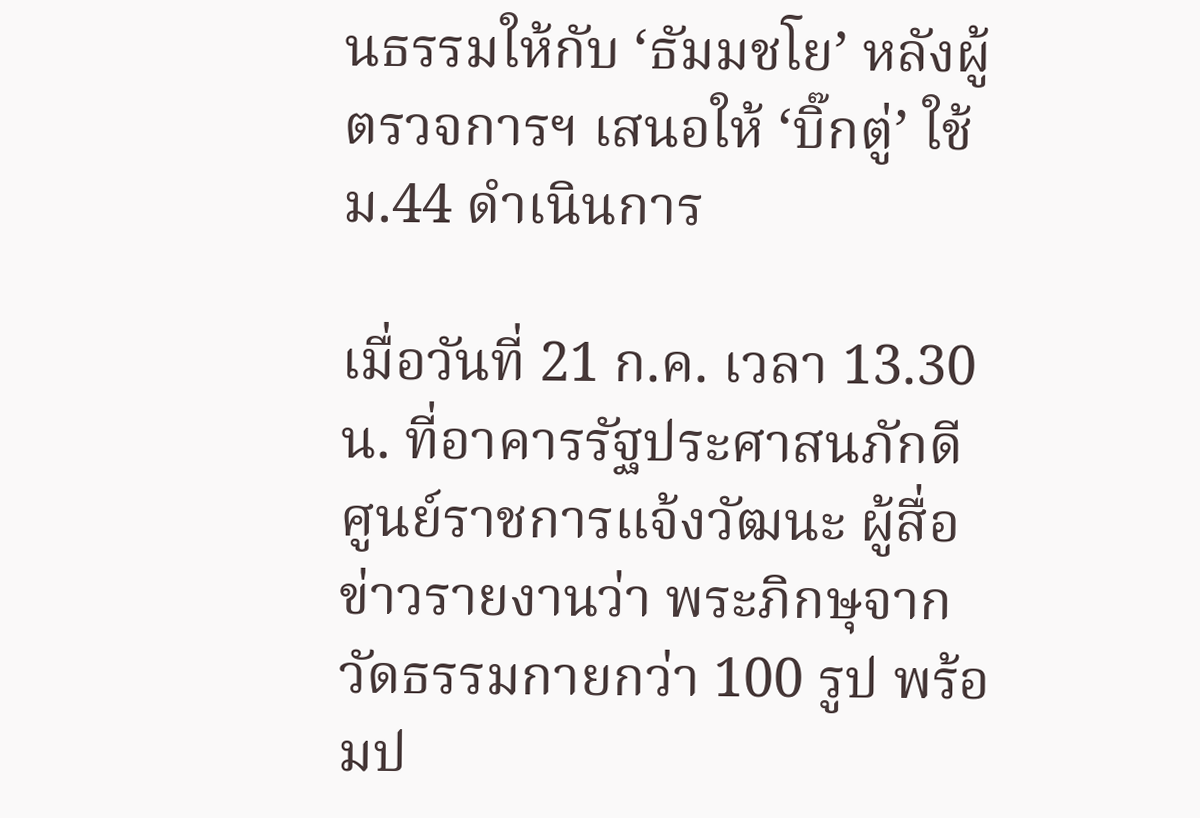นธรรมให้กับ ‘ธัมมชโย’ หลังผู้ตรวจการฯ เสนอให้ ‘บิ๊กตู่’ ใช้ ม.44 ดำเนินการ

เมื่อวันที่ 21 ก.ค. เวลา 13.30 น. ที่อาคารรัฐประศาสนภักดี ศูนย์ราชการแจ้งวัฒนะ ผู้สื่อข่าวรายงานว่า พระภิกษุจากวัดธรรมกายกว่า 100 รูป พร้อมป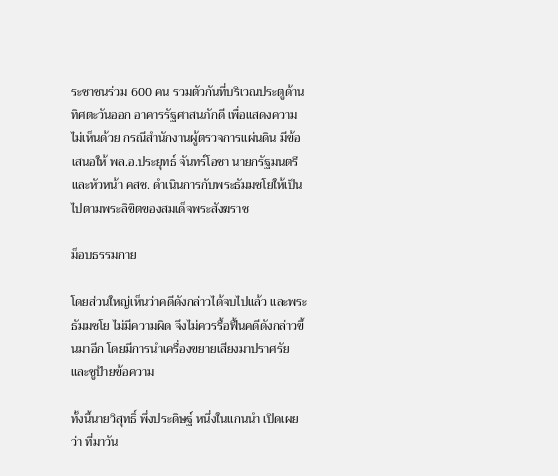ระชาชนร่วม 600 คน รวมตัวกันที่บริเวณประตูด้านทิศตะวันออก อาคารรัฐศาสนภักดี เพื่อแสดงความไม่เห็นด้วย กรณีสำนักงานผู้ตรวจการแผ่นดิน มีข้อเสนอให้ พล.อ.ประยุทธ์ จันทร์โอชา นายกรัฐมนตรี และหัวหน้า คสช. ดำเนินการกับพระธัมมชโยให้เป็นไปตามพระลิขิตของสมเด็จพระสังฆราช

ม็อบธรรมกาย

โดยส่วนใหญ่เห็นว่าคดีดังกล่าวได้จบไปแล้ว และพระธัมมชโย ไม่มีความผิด จึงไม่ควรรื้อฟื้นคดีดังกล่าวขึ้นมาอีก โดยมีการนำเครื่องขยายเสียงมาปราศรัย และชูป้ายข้อความ

ทั้งนี้นายวิสุทธิ์ พึ่งประดิษฐ์ หนึ่งในแกนนำ เปิดเผยว่า ที่มาวัน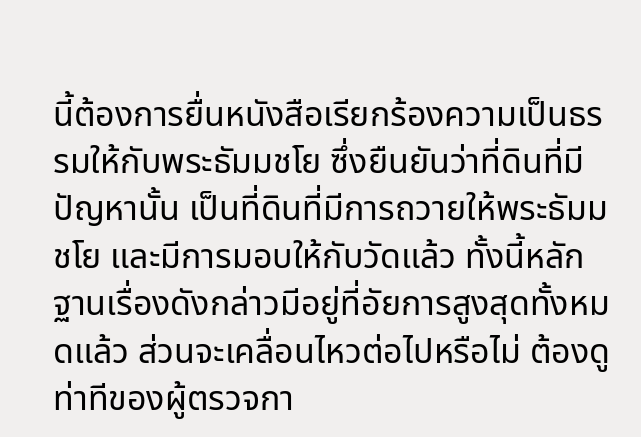นี้ต้องการยื่นหนังสือเรียกร้องความเป็นธรรมให้กับพระธัมมชโย ซึ่งยืนยันว่าที่ดินที่มีปัญหานั้น เป็นที่ดินที่มีการถวายให้พระธัมมชโย และมีการมอบให้กับวัดแล้ว ทั้งนี้หลักฐานเรื่องดังกล่าวมีอยู่ที่อัยการสูงสุดทั้งหมดแล้ว ส่วนจะเคลื่อนไหวต่อไปหรือไม่ ต้องดูท่าทีของผู้ตรวจกา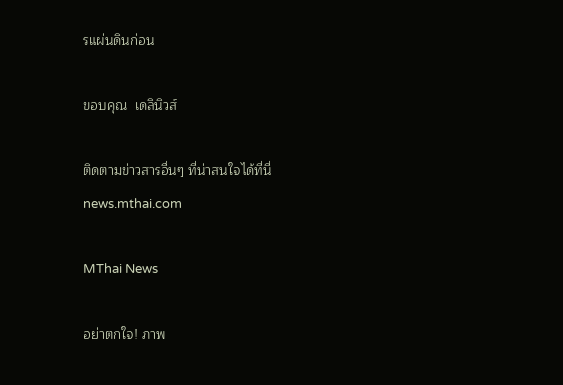รแผ่นดินก่อน

ขอบคุณ  เดลินิวส์

ติดตามข่าวสารอื่นๆ ที่น่าสนใจได้ที่นี่ news.mthai.com

MThai News

อย่าตกใจ! ภาพ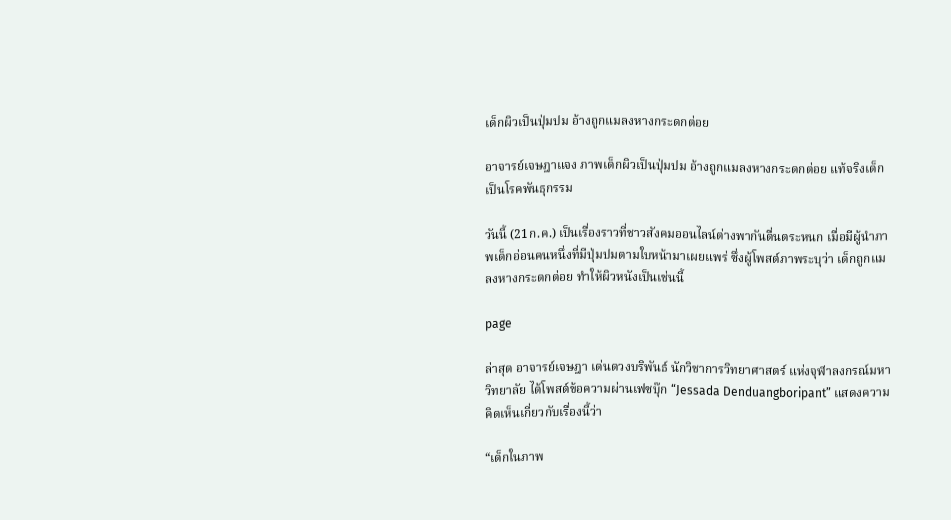เด็กผิวเป็นปุ่มปม อ้างถูกแมลงหางกระดกต่อย

อาจารย์เจษฎาแจง ภาพเด็กผิวเป็นปุ่มปม อ้างถูกแมลงหางกระดกต่อย แท้จริงเด็กเป็นโรคพันธุกรรม

วันนี้ (21ก.ค.) เป็นเรื่องราวที่ชาวสังคมออนไลน์ต่างพากันตื่นตระหนก เมื่อมีผู้นำภาพเด็กอ่อนคนหนึ่งที่มีปุ่มปมตามใบหน้ามาเผยแพร่ ซึ่งผู้โพสต์ภาพระบุว่า เด็กถูกแมลงหางกระดกต่อย ทำให้ผิวหนังเป็นเช่นนี้

page

ล่าสุด อาจารย์เจษฎา เด่นดวงบริพันธ์ นักวิชาการวิทยาศาสตร์ แห่งจุฬาลงกรณ์มหาวิทยาลัย ได้โพสต์ข้อความผ่านเฟซบุ๊ก “Jessada Denduangboripant” แสดงความคิดเห็นเกี่ยวกับเรื่องนี้ว่า

“เด็กในภาพ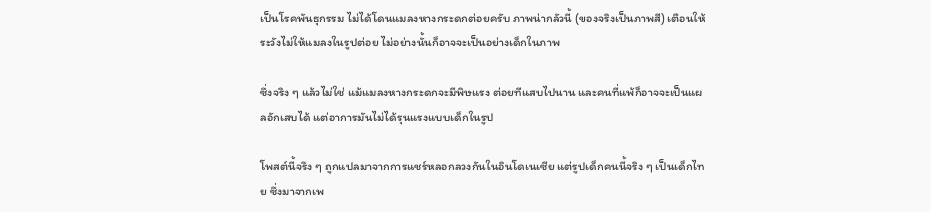เป็นโรคพันธุกรรม ไม่ได้โดนแมลงหางกระดกต่อยครับ ภาพน่ากลัวนี้ (ของจริงเป็นภาพสี) เตือนให้ระวังไม่ให้แมลงในรูปต่อย ไม่อย่างนั้นก็อาจจะเป็นอย่างเด็กในภาพ

ซึ่งจริง ๆ แล้วไม่ใช่ แม้แมลงหางกระดกจะมีพิษแรง ต่อยทีแสบไปนาน และคนที่แพ้ก็อาจจะเป็นแผลอักเสบได้ แต่อาการมันไม่ได้รุนแรงแบบเด็กในรูป

โพสต์นี้จริง ๆ ถูกแปลมาจากการแชร์หลอกลวงกันในอินโดเนเซีย แต่รูปเด็กคนนี้จริง ๆ เป็นเด็กไทย ซึ่งมาจากเพ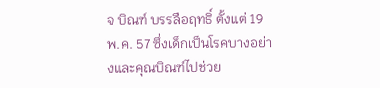จ บิณฑ์ บรรลือฤทธิ์ ตั้งแต่ 19 พ.ค. 57 ซึ่งเด็กเป็นโรคบางอย่างและคุณบิณฑ์ไปช่วย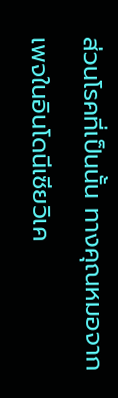ส่วนโรคที่เป็นนั้น ทางคุณหมอจากเพจในอินโดนีเซียวิเค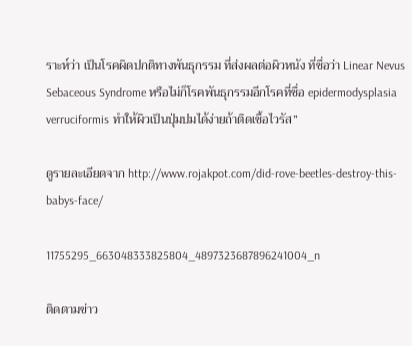ราะห์ว่า เป็นโรคผิดปกติทางพันธุกรรม ที่ส่งผลต่อผิวหนัง ที่ชื่อว่า Linear Nevus Sebaceous Syndrome หรือไม่ก็โรคพันธุกรรมอีกโรคที่ชื่อ epidermodysplasia verruciformis ทำให้ผิวเป็นปุ่มปมได้ง่ายถ้าติดเชื้อไวรัส”

ดูรายละเอียดจาก http://www.rojakpot.com/did-rove-beetles-destroy-this-babys-face/

11755295_663048333825804_4897323687896241004_n

ติดตามข่าว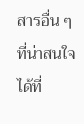สารอื่น ๆ ที่น่าสนใจได้ที่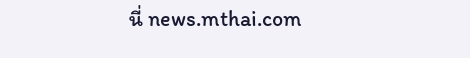นี่ news.mthai.com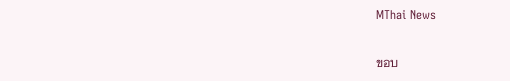MThai News

ขอบ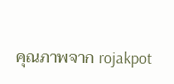คุณภาพจาก rojakpot